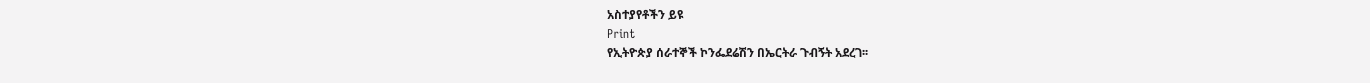አስተያየቶችን ይዩ
Print
የኢትዮጵያ ሰራተኞች ኮንፌደሬሽን በኤርትራ ጉብኝት አደረገ፡፡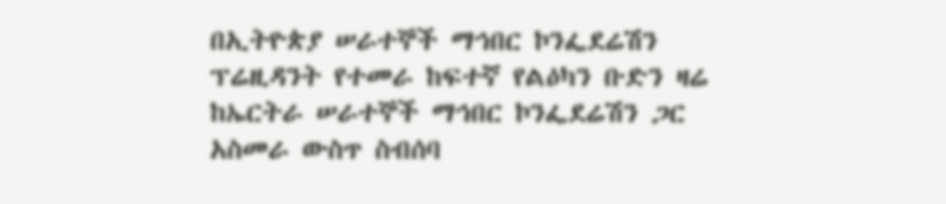በኢትዮጵያ ሠራተኞች ማኅበር ኮንፌደሬሽን ፕሬዚዳንት የተመራ ከፍተኛ የልዕካን ቡድን ዛሬ ከኤርትራ ሠራተኞች ማኅበር ኮንፌደሬሽን ጋር አስመራ ውስጥ ስብሰባ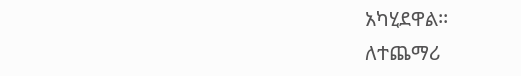አካሂደዋል፡፡
ለተጨማሪ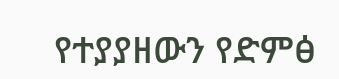የተያያዘውን የድምፅ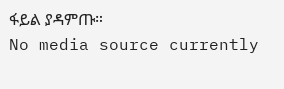ፋይል ያዳምጡ።
No media source currently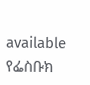available
የፌስቡክ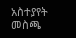አስተያየት መስጫ